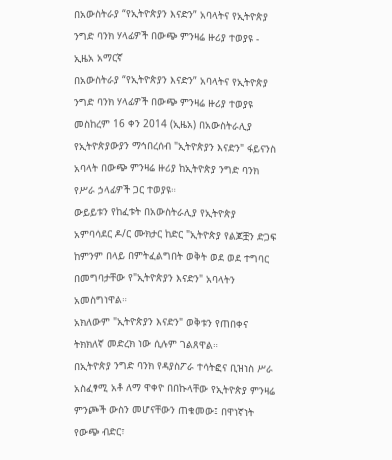በአውስትራያ “የኢትዮጵያን እናድን” አባላትና የኢትዮጵያ ንግድ ባንክ ሃላፊዎች በውጭ ምንዛሬ ዙሪያ ተወያዩ - ኢዜአ አማርኛ
በአውስትራያ “የኢትዮጵያን እናድን” አባላትና የኢትዮጵያ ንግድ ባንክ ሃላፊዎች በውጭ ምንዛሬ ዙሪያ ተወያዩ
መስከረም 16 ቀን 2014 (ኢዜአ) በአውስትራሊያ የኢትዮጵያውያን ማኅበረሰብ "ኢትዮጵያን እናድን" ፋይናንስ አባላት በውጭ ምንዛሬ ዙሪያ ከኢትዮጵያ ንግድ ባንክ የሥራ ኃላፊዎች ጋር ተወያዩ።
ውይይቱን የከፈቱት በአውስትራሊያ የኢትዮጵያ አምባሳደር ዶ/ር ሙክታር ከድር "ኢትዮጵያ የልጆቿን ድጋፍ ከምንም በላይ በምትፈልግበት ወቅት ወደ ወደ ተግባር በመግባታቸው የ"ኢትዮጵያን እናድን" አባላትን አመስግነዋል።
አክለውም "ኢትዮጵያን እናድን" ወቅቱን የጠበቀና ትክክለኛ መድረክ ነው ሲሉም ገልጸዋል።
በኢትዮጵያ ንግድ ባንክ የዳያስፖራ ተሳትፎና ቢዝነስ ሥራ አስፈፃሚ አቶ ለማ ዋቀዮ በበኩላቸው የኢትዮጵያ ምንዛሬ ምንጮች ውስን መሆናቸውን ጠቁመው፤ በዋነኛነት የውጭ ብድር፣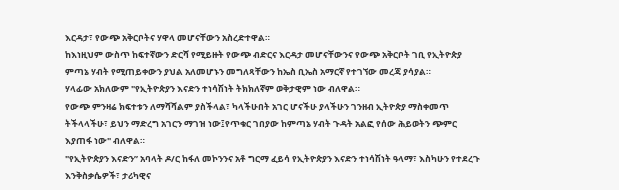እርዳታ፣ የውጭ አቅርቦትና ሃዋላ መሆናቸውን አስረድተዋል።
ከእነዚህም ውስጥ ከፍተኛውን ድርሻ የሚይዙት የውጭ ብድርና እርዳታ መሆናቸውንና የውጭ አቅርቦት ገቢ የኢትዮጵያ ምጣኔ ሃብት የሚጠይቀውን ያህል አለመሆኑን መግለጻቸውን ከኤስ ቢኤስ አማርኛ የተገኘው መረጃ ያሳያል።
ሃላፊው አክለውም "የኢትዮጵያን እናድን ተነሳሽነት ትክክለኛም ወቅታዊም ነው ብለዋል።
የውጭ ምንዛሬ ክፍተቱን ለማሻሻልም ያስችላል፣ ካላችሁበት አገር ሆናችሁ ያላችሁን ገንዘብ ኢትዮጵያ ማስቀመጥ ትችላላችሁ፣ ይህን ማድረግ አገርን ማገዝ ነው፤የጥቁር ገበያው ከምጣኔ ሃብት ጉዳት አልፎ የሰው ሕይወትን ጭምር እያጠፋ ነው" ብለዋል።
"የኢትዮጵያን እናድን” አባላት ዶ/ር ከፋለ መኮንንና አቶ ግርማ ፈይሳ የኢትዮጵያን እናድን ተነሳሽነት ዓላማ፣ እስካሁን የተደረጉ እንቅስቃሴዎች፣ ታሪካዊና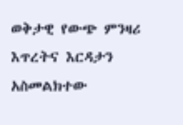ወቅታዊ የውጭ ምንዛሪ እጥረትና እርዳታን አስመልክተው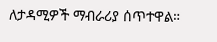ለታዳሚዎች ማብራሪያ ሰጥተዋል።